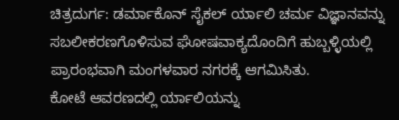ಚಿತ್ರದುರ್ಗ: ಡರ್ಮಾಕೊನ್ ಸೈಕಲ್ ರ್ಯಾಲಿ ಚರ್ಮ ವಿಜ್ಞಾನವನ್ನು ಸಬಲೀಕರಣಗೊಳಿಸುವ ಘೋಷವಾಕ್ಯದೊಂದಿಗೆ ಹುಬ್ಬಳ್ಳಿಯಲ್ಲಿ ಪ್ರಾರಂಭವಾಗಿ ಮಂಗಳವಾರ ನಗರಕ್ಕೆ ಆಗಮಿಸಿತು.
ಕೋಟೆ ಆವರಣದಲ್ಲಿ ರ್ಯಾಲಿಯನ್ನು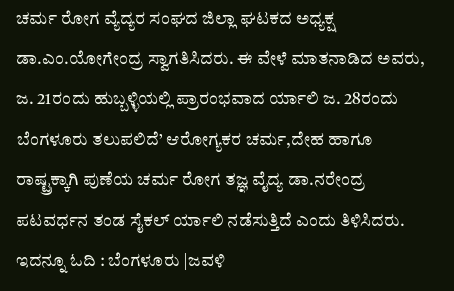ಚರ್ಮ ರೋಗ ವ್ಯೆದ್ಯರ ಸಂಘದ ಜಿಲ್ಲಾ ಘಟಕದ ಅಧ್ಯಕ್ಷ ಡಾ.ಎಂ.ಯೋಗೇಂದ್ರ ಸ್ವಾಗತಿಸಿದರು. ಈ ವೇಳೆ ಮಾತನಾಡಿದ ಅವರು, ಜ. 21ರಂದು ಹುಬ್ಬಳ್ಳಿಯಲ್ಲಿ ಪ್ರಾರಂಭವಾದ ರ್ಯಾಲಿ ಜ. 28ರಂದು ಬೆಂಗಳೂರು ತಲುಪಲಿದೆ’ ಆರೋಗ್ಯಕರ ಚರ್ಮ,ದೇಹ ಹಾಗೂ ರಾಷ್ಟ್ರಕ್ಕಾಗಿ ಪುಣೆಯ ಚರ್ಮ ರೋಗ ತಜ್ಞ ವೈದ್ಯ ಡಾ.ನರೇಂದ್ರ ಪಟವರ್ಧನ ತಂಡ ಸೈಕಲ್ ರ್ಯಾಲಿ ನಡೆಸುತ್ತಿದೆ ಎಂದು ತಿಳಿಸಿದರು.
ಇದನ್ನೂ ಓದಿ : ಬೆಂಗಳೂರು |ಜವಳಿ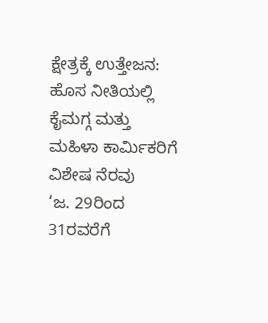ಕ್ಷೇತ್ರಕ್ಕೆ ಉತ್ತೇಜನ: ಹೊಸ ನೀತಿಯಲ್ಲಿ ಕೈಮಗ್ಗ ಮತ್ತು ಮಹಿಳಾ ಕಾರ್ಮಿಕರಿಗೆ ವಿಶೇಷ ನೆರವು
‘ಜ. 29ರಿಂದ 31ರವರೆಗೆ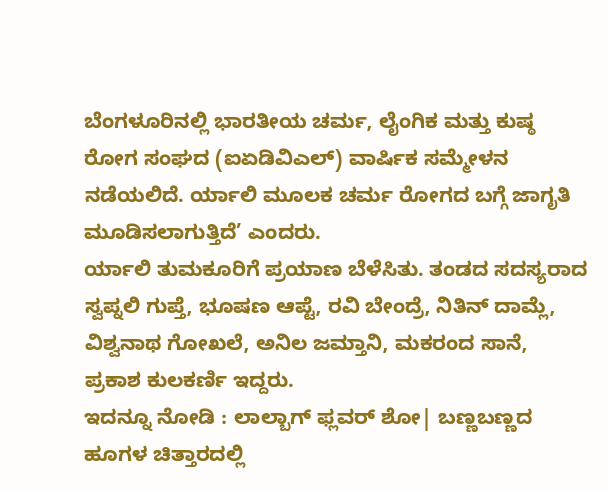ಬೆಂಗಳೂರಿನಲ್ಲಿ ಭಾರತೀಯ ಚರ್ಮ, ಲೈಂಗಿಕ ಮತ್ತು ಕುಷ್ಠ ರೋಗ ಸಂಘದ (ಐಏಡಿವಿಎಲ್) ವಾರ್ಷಿಕ ಸಮ್ಮೇಳನ ನಡೆಯಲಿದೆ. ರ್ಯಾಲಿ ಮೂಲಕ ಚರ್ಮ ರೋಗದ ಬಗ್ಗೆ ಜಾಗೃತಿ ಮೂಡಿಸಲಾಗುತ್ತಿದೆ’ ಎಂದರು.
ರ್ಯಾಲಿ ತುಮಕೂರಿಗೆ ಪ್ರಯಾಣ ಬೆಳೆಸಿತು. ತಂಡದ ಸದಸ್ಯರಾದ ಸ್ವಪ್ನಲಿ ಗುಪ್ತೆ, ಭೂಷಣ ಆಪ್ಟೆ, ರವಿ ಬೇಂದ್ರೆ, ನಿತಿನ್ ದಾಮ್ಲೆ, ವಿಶ್ವನಾಥ ಗೋಖಲೆ, ಅನಿಲ ಜಮ್ತಾನಿ, ಮಕರಂದ ಸಾನೆ, ಪ್ರಕಾಶ ಕುಲಕರ್ಣಿ ಇದ್ದರು.
ಇದನ್ನೂ ನೋಡಿ : ಲಾಲ್ಬಾಗ್ ಫ್ಲವರ್ ಶೋ| ಬಣ್ಣಬಣ್ಣದ ಹೂಗಳ ಚಿತ್ತಾರದಲ್ಲಿ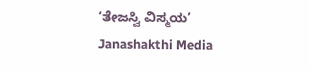‘ತೇಜಸ್ವಿ ವಿಸ್ಮಯ’ Janashakthi Media